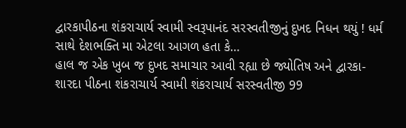દ્વારકાપીઠના શંકરાચાર્ય સ્વામી સ્વરૂપાનંદ સરસ્વતીજીનું દુખદ નિધન થયું ! ધર્મ સાથે દેશભક્તિ મા એટલા આગળ હતા કે…
હાલ જ એક ખુબ જ દુખદ સમાચાર આવી રહ્યા છે જ્યોતિષ અને દ્વારકા-શારદા પીઠના શંકરાચાર્ય સ્વામી શંકરાચાર્ય સરસ્વતીજી 99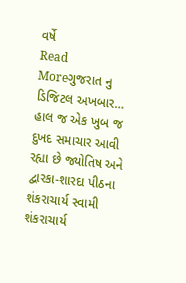વર્ષે
Read Moreગુજરાત નુ ડિજિટલ અખબાર…
હાલ જ એક ખુબ જ દુખદ સમાચાર આવી રહ્યા છે જ્યોતિષ અને દ્વારકા-શારદા પીઠના શંકરાચાર્ય સ્વામી શંકરાચાર્ય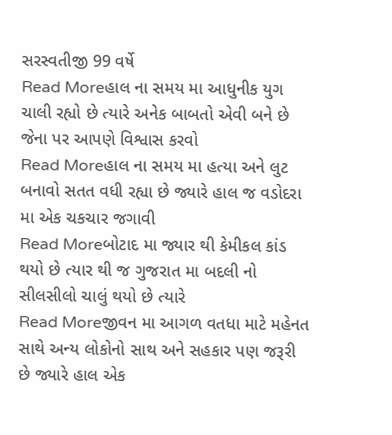સરસ્વતીજી 99 વર્ષે
Read Moreહાલ ના સમય મા આધુનીક યુગ ચાલી રહ્યો છે ત્યારે અનેક બાબતો એવી બને છે જેના પર આપણે વિશ્વાસ કરવો
Read Moreહાલ ના સમય મા હત્યા અને લુટ બનાવો સતત વધી રહ્યા છે જ્યારે હાલ જ વડોદરા મા એક ચકચાર જગાવી
Read Moreબોટાદ મા જ્યાર થી કેમીકલ કાંડ થયો છે ત્યાર થી જ ગુજરાત મા બદલી નો સીલસીલો ચાલું થયો છે ત્યારે
Read Moreજીવન મા આગળ વતધા માટે મહેનત સાથે અન્ય લોકોનો સાથ અને સહકાર પણ જરૂરી છે જ્યારે હાલ એક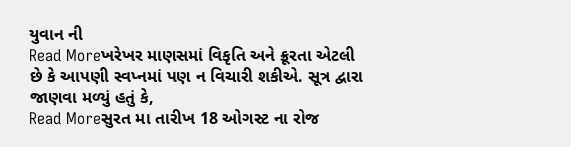યુવાન ની
Read Moreખરેખર માણસમાં વિકૃતિ અને ક્રૂરતા એટલી છે કે આપણી સ્વપ્નમાં પણ ન વિચારી શકીએ. સૂત્ર દ્વારા જાણવા મળ્યું હતું કે,
Read Moreસુરત મા તારીખ 18 ઓગસ્ટ ના રોજ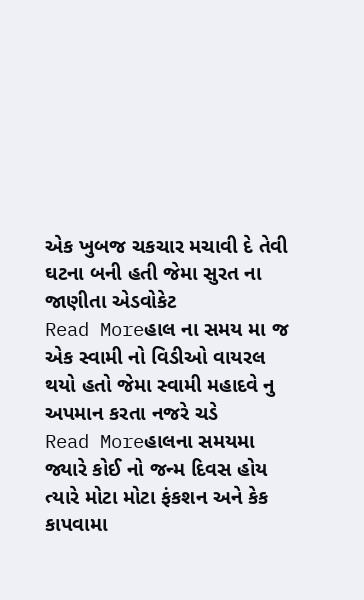એક ખુબજ ચકચાર મચાવી દે તેવી ઘટના બની હતી જેમા સુરત ના જાણીતા એડવોકેટ
Read Moreહાલ ના સમય મા જ એક સ્વામી નો વિડીઓ વાયરલ થયો હતો જેમા સ્વામી મહાદવે નુ અપમાન કરતા નજરે ચડે
Read Moreહાલના સમયમા જ્યારે કોઈ નો જન્મ દિવસ હોય ત્યારે મોટા મોટા ફંકશન અને કેક કાપવામા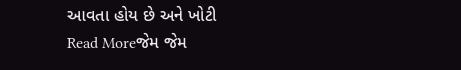આવતા હોય છે અને ખોટી
Read Moreજેમ જેમ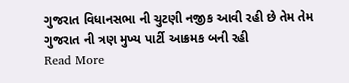ગુજરાત વિધાનસભા ની ચુટણી નજીક આવી રહી છે તેમ તેમ ગુજરાત ની ત્રણ મુખ્ય પાર્ટી આક્રમક બની રહી
Read More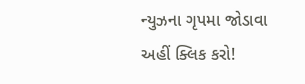ન્યુઝના ગૃપમા જોડાવા અહીં ક્લિક કરો!